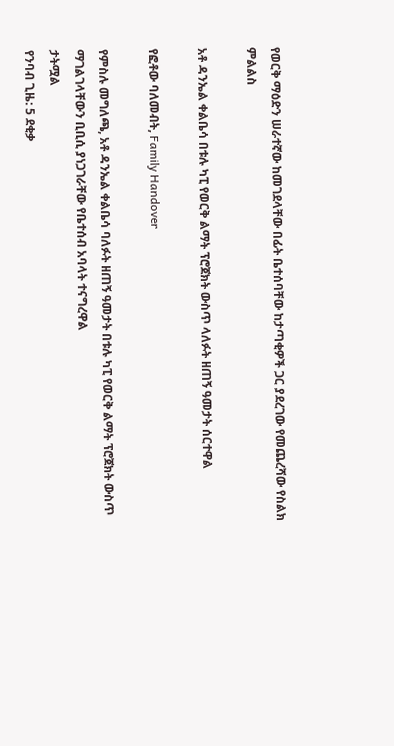የወርቅ ማዕድን ሠራተኛው ከመገደላቸው በፊት ቤተሰባቸው ከታጣቂዎች ጋር ያደረገው የመጨረሻው የስልክ ምልልስ

አቶ ዳንኤል ቀልቤሳ በቱሉ ካፒ የወርቅ ልማት ፕሮጀክት ውስጥ ላለፉት ዘጠኝ ዓመታት ሰርተዋል

የፎቶው ባለመብት, Family Handover

የምስሉ መግለጫ, አቶ ዳንኤል ቀልቤሳ ባለፉት ዘጠኝ ዓመታት በቱሉ ካፒ የወርቅ ልማት ፕሮጀክት ውስጥ ማገልገላቸውን ቢቢሲ ያነጋገራቸው የቤተሰብ አባላት ተናግረዋል
ታትሟል
የንባብ ጊዜ: 5 ደቂቃ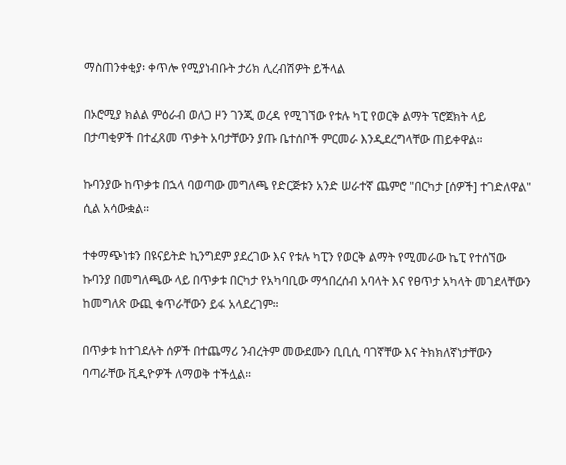ማስጠንቀቂያ፡ ቀጥሎ የሚያነብቡት ታሪክ ሊረብሽዎት ይችላል

በኦሮሚያ ክልል ምዕራብ ወለጋ ዞን ገንጂ ወረዳ የሚገኘው የቱሉ ካፒ የወርቅ ልማት ፕሮጀክት ላይ በታጣቂዎች በተፈጸመ ጥቃት አባታቸውን ያጡ ቤተሰቦች ምርመራ እንዲደረግላቸው ጠይቀዋል።

ኩባንያው ከጥቃቱ በኋላ ባወጣው መግለጫ የድርጅቱን አንድ ሠራተኛ ጨምሮ "በርካታ [ሰዎች] ተገድለዋል" ሲል አሳውቋል።

ተቀማጭነቱን በዩናይትድ ኪንግደም ያደረገው እና የቱሉ ካፒን የወርቅ ልማት የሚመራው ኬፒ የተሰኘው ኩባንያ በመግለጫው ላይ በጥቃቱ በርካታ የአካባቢው ማኅበረሰብ አባላት እና የፀጥታ አካላት መገደላቸውን ከመግለጽ ውጪ ቁጥራቸውን ይፋ አላደረገም።

በጥቃቱ ከተገደሉት ሰዎች በተጨማሪ ንብረትም መውደሙን ቢቢሲ ባገኛቸው እና ትክክለኛነታቸውን ባጣራቸው ቪዲዮዎች ለማወቅ ተችሏል።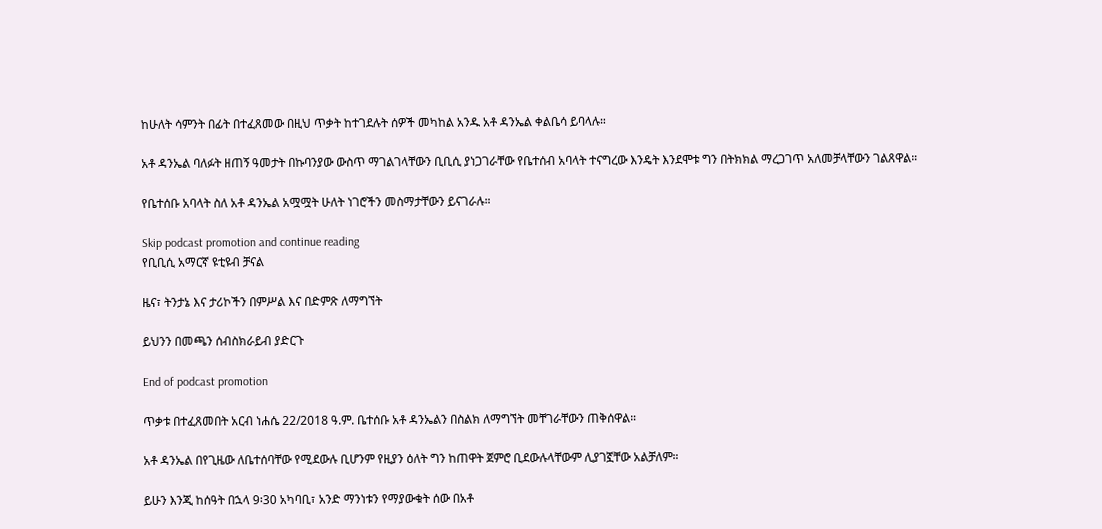ከሁለት ሳምንት በፊት በተፈጸመው በዚህ ጥቃት ከተገደሉት ሰዎች መካከል አንዱ አቶ ዳንኤል ቀልቤሳ ይባላሉ።

አቶ ዳንኤል ባለፉት ዘጠኝ ዓመታት በኩባንያው ውስጥ ማገልገላቸውን ቢቢሲ ያነጋገራቸው የቤተሰብ አባላት ተናግረው እንዴት እንደሞቱ ግን በትክክል ማረጋገጥ አለመቻላቸውን ገልጸዋል።

የቤተሰቡ አባላት ስለ አቶ ዳንኤል አሟሟት ሁለት ነገሮችን መስማታቸውን ይናገራሉ።

Skip podcast promotion and continue reading
የቢቢሲ አማርኛ ዩቲዩብ ቻናል

ዜና፣ ትንታኔ እና ታሪኮችን በምሥል እና በድምጽ ለማግኘት

ይህንን በመጫን ሰብስክራይብ ያድርጉ

End of podcast promotion

ጥቃቱ በተፈጸመበት አርብ ነሐሴ 22/2018 ዓ.ም. ቤተሰቡ አቶ ዳንኤልን በስልክ ለማግኘት መቸገራቸውን ጠቅሰዋል።

አቶ ዳንኤል በየጊዜው ለቤተሰባቸው የሚደውሉ ቢሆንም የዚያን ዕለት ግን ከጠዋት ጀምሮ ቢደውሉላቸውም ሊያገኟቸው አልቻለም።

ይሁን እንጂ ከሰዓት በኋላ 9፡30 አካባቢ፣ አንድ ማንነቱን የማያውቁት ሰው በአቶ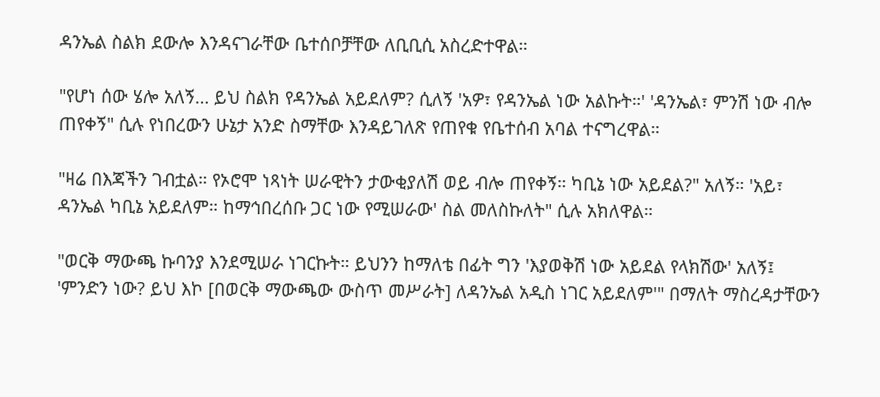ዳንኤል ስልክ ደውሎ እንዳናገራቸው ቤተሰቦቻቸው ለቢቢሲ አስረድተዋል።

"የሆነ ሰው ሄሎ አለኝ… ይህ ስልክ የዳንኤል አይደለም? ሲለኝ 'አዎ፣ የዳንኤል ነው አልኩት።' 'ዳንኤል፣ ምንሽ ነው ብሎ ጠየቀኝ" ሲሉ የነበረውን ሁኔታ አንድ ስማቸው እንዳይገለጽ የጠየቁ የቤተሰብ አባል ተናግረዋል።

"ዛሬ በእጃችን ገብቷል። የኦሮሞ ነጻነት ሠራዊትን ታውቂያለሽ ወይ ብሎ ጠየቀኝ። ካቢኔ ነው አይደል?" አለኝ። 'አይ፣ ዳንኤል ካቢኔ አይደለም። ከማኅበረሰቡ ጋር ነው የሚሠራው' ስል መለስኩለት" ሲሉ አክለዋል።

"ወርቅ ማውጫ ኩባንያ እንደሚሠራ ነገርኩት። ይህንን ከማለቴ በፊት ግን 'እያወቅሽ ነው አይደል የላክሽው' አለኝ፤ 'ምንድን ነው? ይህ እኮ [በወርቅ ማውጫው ውስጥ መሥራት] ለዳንኤል አዲስ ነገር አይደለም'" በማለት ማስረዳታቸውን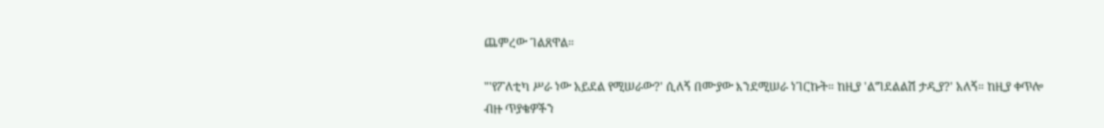ጨምረው ገልጸዋል።

"'የፖለቲካ ሥራ ነው አይደል የሚሠራው?' ሲለኝ በሙያው እንደሚሠራ ነገርኩት። ከዚያ 'ልግደልልሽ ታዲያ?' አለኝ። ከዚያ ቀጥሎ ብዙ ጥያቄዎችን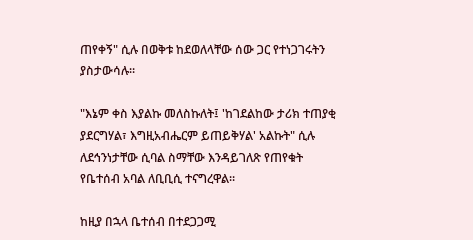ጠየቀኝ" ሲሉ በወቅቱ ከደወለላቸው ሰው ጋር የተነጋገሩትን ያስታውሳሉ።

"እኔም ቀስ እያልኩ መለስኩለት፤ 'ከገደልከው ታሪክ ተጠያቂ ያደርግሃል፣ እግዚአብሔርም ይጠይቅሃል' አልኩት" ሲሉ ለደኅንነታቸው ሲባል ስማቸው እንዳይገለጽ የጠየቁት የቤተሰብ አባል ለቢቢሲ ተናግረዋል።

ከዚያ በኋላ ቤተሰብ በተደጋጋሚ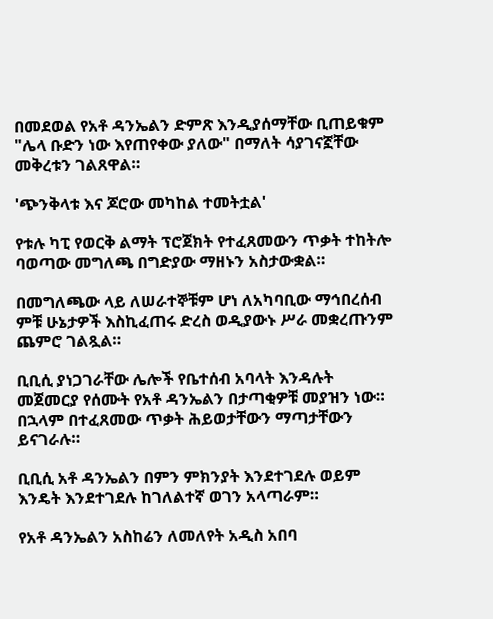በመደወል የአቶ ዳንኤልን ድምጽ እንዲያሰማቸው ቢጠይቁም "ሌላ ቡድን ነው እየጠየቀው ያለው" በማለት ሳያገናኟቸው መቅረቱን ገልጸዋል።

'ጭንቅላቱ እና ጆሮው መካከል ተመትቷል'

የቱሉ ካፒ የወርቅ ልማት ፕሮጀክት የተፈጸመውን ጥቃት ተከትሎ ባወጣው መግለጫ በግድያው ማዘኑን አስታውቋል።

በመግለጫው ላይ ለሠራተኞቹም ሆነ ለአካባቢው ማኅበረሰብ ምቹ ሁኔታዎች እስኪፈጠሩ ድረስ ወዲያውኑ ሥራ መቋረጡንም ጨምሮ ገልጿል።

ቢቢሲ ያነጋገራቸው ሌሎች የቤተሰብ አባላት እንዳሉት መጀመርያ የሰሙት የአቶ ዳንኤልን በታጣቂዎቹ መያዝን ነው። በኋላም በተፈጸመው ጥቃት ሕይወታቸውን ማጣታቸውን ይናገራሉ።

ቢቢሲ አቶ ዳንኤልን በምን ምክንያት እንደተገደሉ ወይም እንዴት እንደተገደሉ ከገለልተኛ ወገን አላጣራም።

የአቶ ዳንኤልን አስከሬን ለመለየት አዲስ አበባ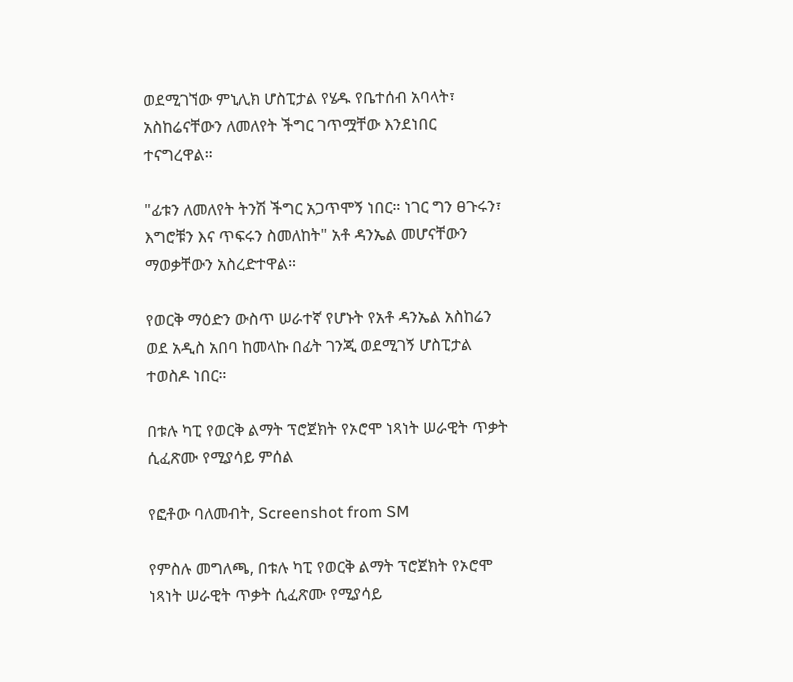ወደሚገኘው ምኒሊክ ሆስፒታል የሄዱ የቤተሰብ አባላት፣ አስከሬናቸውን ለመለየት ችግር ገጥሟቸው እንደነበር ተናግረዋል።

"ፊቱን ለመለየት ትንሽ ችግር አጋጥሞኝ ነበር። ነገር ግን ፀጉሩን፣ እግሮቹን እና ጥፍሩን ስመለከት" አቶ ዳንኤል መሆናቸውን ማወቃቸውን አስረድተዋል።

የወርቅ ማዕድን ውስጥ ሠራተኛ የሆኑት የአቶ ዳንኤል አስከሬን ወደ አዲስ አበባ ከመላኩ በፊት ገንጂ ወደሚገኝ ሆስፒታል ተወስዶ ነበር።

በቱሉ ካፒ የወርቅ ልማት ፕሮጀክት የኦሮሞ ነጻነት ሠራዊት ጥቃት ሲፈጽሙ የሚያሳይ ምሰል

የፎቶው ባለመብት, Screenshot from SM

የምስሉ መግለጫ, በቱሉ ካፒ የወርቅ ልማት ፕሮጀክት የኦሮሞ ነጻነት ሠራዊት ጥቃት ሲፈጽሙ የሚያሳይ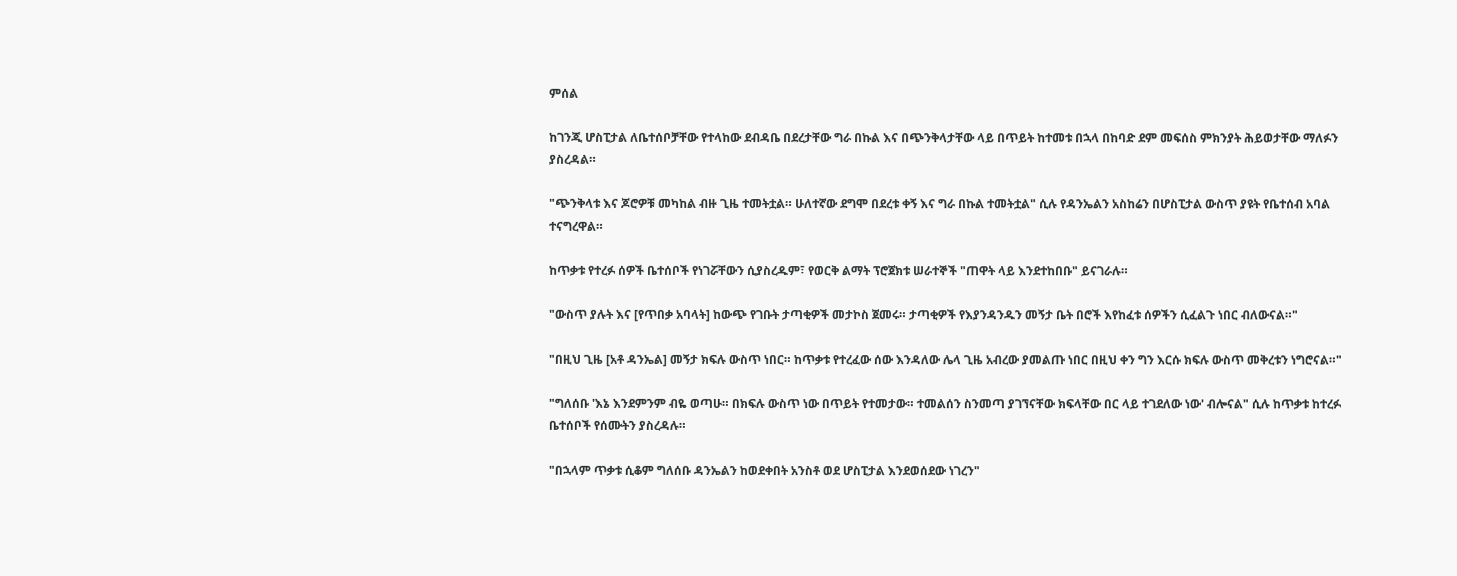ምሰል

ከገንጂ ሆስፒታል ለቤተሰቦቻቸው የተላከው ደብዳቤ በደረታቸው ግራ በኩል እና በጭንቅላታቸው ላይ በጥይት ከተመቱ በኋላ በከባድ ደም መፍሰስ ምክንያት ሕይወታቸው ማለፉን ያስረዳል።

"ጭንቅላቱ እና ጆሮዎቹ መካከል ብዙ ጊዜ ተመትቷል። ሁለተኛው ደግሞ በደረቱ ቀኝ እና ግራ በኩል ተመትቷል" ሲሉ የዳንኤልን አስከሬን በሆስፒታል ውስጥ ያዩት የቤተሰብ አባል ተናግረዋል።

ከጥቃቱ የተረፉ ሰዎች ቤተሰቦች የነገሯቸውን ሲያስረዱም፣ የወርቅ ልማት ፕሮጀክቱ ሠራተኞች "ጠዋት ላይ እንደተከበቡ" ይናገራሉ።

"ውስጥ ያሉት እና [የጥበቃ አባላት] ከውጭ የገቡት ታጣቂዎች መታኮስ ጀመሩ። ታጣቂዎች የእያንዳንዱን መኝታ ቤት በሮች እየከፈቱ ሰዎችን ሲፈልጉ ነበር ብለውናል።"

"በዚህ ጊዜ [አቶ ዳንኤል] መኝታ ክፍሉ ውስጥ ነበር። ከጥቃቱ የተረፈው ሰው እንዳለው ሌላ ጊዜ አብረው ያመልጡ ነበር በዚህ ቀን ግን እርሱ ክፍሉ ውስጥ መቅረቱን ነግሮናል።"

"ግለሰቡ 'እኔ እንደምንም ብዬ ወጣሁ። በክፍሉ ውስጥ ነው በጥይት የተመታው። ተመልሰን ስንመጣ ያገኘናቸው ክፍላቸው በር ላይ ተገደለው ነው' ብሎናል" ሲሉ ከጥቃቱ ከተረፉ ቤተሰቦች የሰሙትን ያስረዳሉ።

"በኋላም ጥቃቱ ሲቆም ግለሰቡ ዳንኤልን ከወደቀበት አንስቶ ወደ ሆስፒታል እንደወሰደው ነገረን"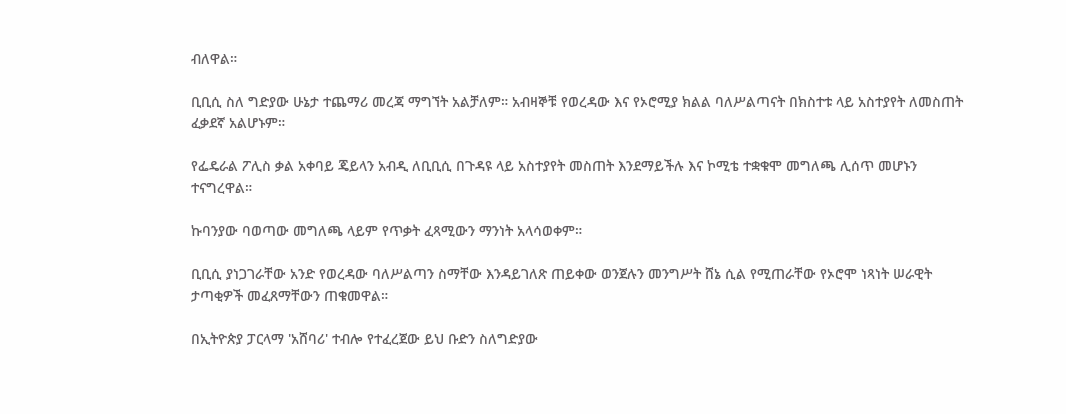ብለዋል።

ቢቢሲ ስለ ግድያው ሁኔታ ተጨማሪ መረጃ ማግኘት አልቻለም። አብዛኞቹ የወረዳው እና የኦሮሚያ ክልል ባለሥልጣናት በክስተቱ ላይ አስተያየት ለመስጠት ፈቃደኛ አልሆኑም።

የፌዴራል ፖሊስ ቃል አቀባይ ጄይላን አብዲ ለቢቢሲ በጉዳዩ ላይ አስተያየት መስጠት እንደማይችሉ እና ኮሚቴ ተቋቁሞ መግለጫ ሊሰጥ መሆኑን ተናግረዋል።

ኩባንያው ባወጣው መግለጫ ላይም የጥቃት ፈጻሚውን ማንነት አላሳወቀም።

ቢቢሲ ያነጋገራቸው አንድ የወረዳው ባለሥልጣን ስማቸው እንዳይገለጽ ጠይቀው ወንጀሉን መንግሥት ሸኔ ሲል የሚጠራቸው የኦሮሞ ነጻነት ሠራዊት ታጣቂዎች መፈጸማቸውን ጠቁመዋል።

በኢትዮጵያ ፓርላማ 'አሸባሪ' ተብሎ የተፈረጀው ይህ ቡድን ስለግድያው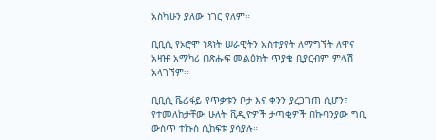አስካሁን ያለው ነገር የለም።

ቢቢሲ የኦሮሞ ነጻነት ሠራዊትን አስተያየት ለማግኘት ለዋና አዛዡ አማካሪ በጽሑፍ መልዕክት ጥያቄ ቢያርብም ምላሽ አላገኘም።

ቢቢሲ ቬሪፋይ የጥቃቱን ቦታ እና ቀንን ያረጋገጠ ሲሆን፣ የተመለከታቸው ሁለት ቪዲዮዎች ታጣቂዎች በኩባንያው ግቢ ውስጥ ተኩስ ሲከፍቱ ያሳያሉ።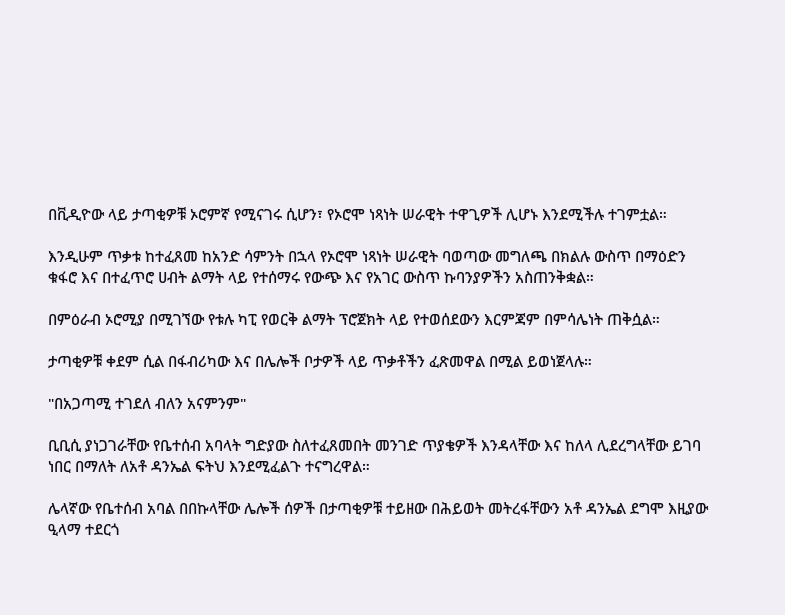በቪዲዮው ላይ ታጣቂዎቹ ኦሮምኛ የሚናገሩ ሲሆን፣ የኦሮሞ ነጻነት ሠራዊት ተዋጊዎች ሊሆኑ እንደሚችሉ ተገምቷል።

እንዲሁም ጥቃቱ ከተፈጸመ ከአንድ ሳምንት በኋላ የኦሮሞ ነጻነት ሠራዊት ባወጣው መግለጫ በክልሉ ውስጥ በማዕድን ቁፋሮ እና በተፈጥሮ ሀብት ልማት ላይ የተሰማሩ የውጭ እና የአገር ውስጥ ኩባንያዎችን አስጠንቅቋል።

በምዕራብ ኦሮሚያ በሚገኘው የቱሉ ካፒ የወርቅ ልማት ፕሮጀክት ላይ የተወሰደውን እርምጃም በምሳሌነት ጠቅሷል።

ታጣቂዎቹ ቀደም ሲል በፋብሪካው እና በሌሎች ቦታዎች ላይ ጥቃቶችን ፈጽመዋል በሚል ይወነጀላሉ።

"በአጋጣሚ ተገደለ ብለን አናምንም"

ቢቢሲ ያነጋገራቸው የቤተሰብ አባላት ግድያው ስለተፈጸመበት መንገድ ጥያቄዎች እንዳላቸው እና ከለላ ሊደረግላቸው ይገባ ነበር በማለት ለአቶ ዳንኤል ፍትህ እንደሚፈልጉ ተናግረዋል።

ሌላኛው የቤተሰብ አባል በበኩላቸው ሌሎች ሰዎች በታጣቂዎቹ ተይዘው በሕይወት መትረፋቸውን አቶ ዳንኤል ደግሞ እዚያው ዒላማ ተደርጎ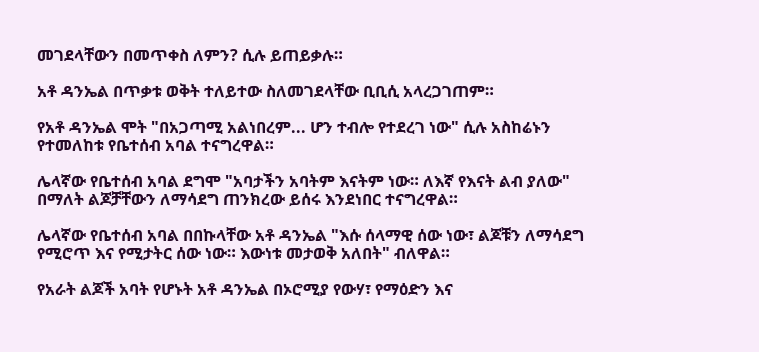መገደላቸውን በመጥቀስ ለምን? ሲሉ ይጠይቃሉ።

አቶ ዳንኤል በጥቃቱ ወቅት ተለይተው ስለመገደላቸው ቢቢሲ አላረጋገጠም።

የአቶ ዳንኤል ሞት "በአጋጣሚ አልነበረም... ሆን ተብሎ የተደረገ ነው" ሲሉ አስከሬኑን የተመለከቱ የቤተሰብ አባል ተናግረዋል።

ሌላኛው የቤተሰብ አባል ደግሞ "አባታችን አባትም እናትም ነው። ለእኛ የእናት ልብ ያለው" በማለት ልጆቻቸውን ለማሳደግ ጠንክረው ይሰሩ እንደነበር ተናግረዋል።

ሌላኛው የቤተሰብ አባል በበኩላቸው አቶ ዳንኤል "እሱ ሰላማዊ ሰው ነው፣ ልጆቹን ለማሳደግ የሚሮጥ እና የሚታትር ሰው ነው። እውነቱ መታወቅ አለበት" ብለዋል።

የአራት ልጆች አባት የሆኑት አቶ ዳንኤል በኦሮሚያ የውሃ፣ የማዕድን እና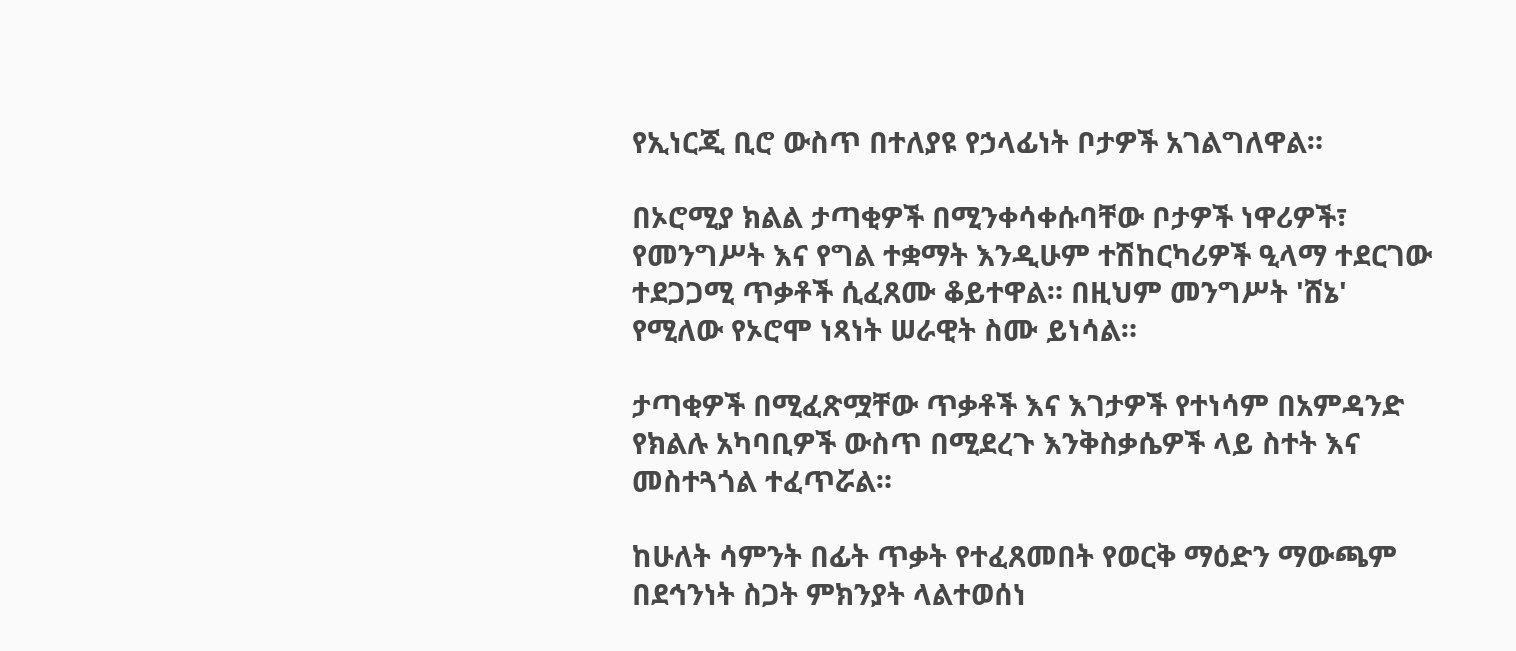የኢነርጂ ቢሮ ውስጥ በተለያዩ የኃላፊነት ቦታዎች አገልግለዋል።

በኦሮሚያ ክልል ታጣቂዎች በሚንቀሳቀሱባቸው ቦታዎች ነዋሪዎች፣ የመንግሥት እና የግል ተቋማት እንዲሁም ተሽከርካሪዎች ዒላማ ተደርገው ተደጋጋሚ ጥቃቶች ሲፈጸሙ ቆይተዋል። በዚህም መንግሥት 'ሸኔ' የሚለው የኦሮሞ ነጻነት ሠራዊት ስሙ ይነሳል።

ታጣቂዎች በሚፈጽሟቸው ጥቃቶች እና እገታዎች የተነሳም በአምዳንድ የክልሉ አካባቢዎች ውስጥ በሚደረጉ እንቅስቃሴዎች ላይ ስተት እና መስተጓጎል ተፈጥሯል።

ከሁለት ሳምንት በፊት ጥቃት የተፈጸመበት የወርቅ ማዕድን ማውጫም በደኅንነት ስጋት ምክንያት ላልተወሰነ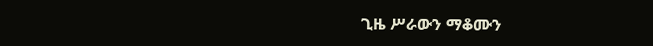ጊዜ ሥራውን ማቆሙን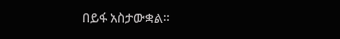በይፋ አስታውቋል።